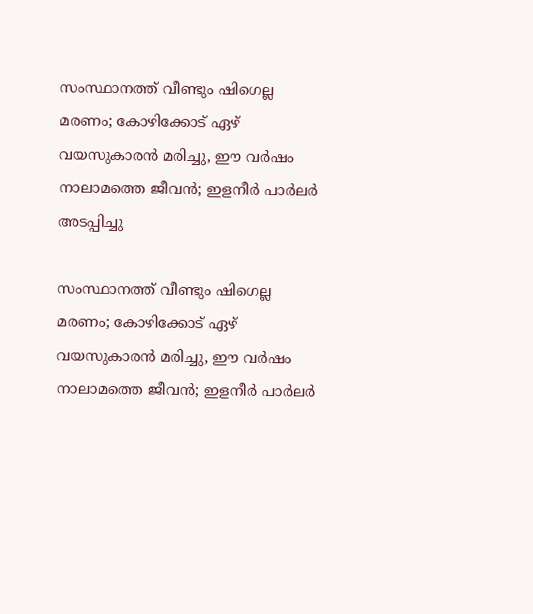സംസ്ഥാനത്ത് വീണ്ടും ഷിഗെല്ല മരണം; കോഴിക്കോട് ഏഴ് വയസുകാരന്‍ മരിച്ചു, ഈ വര്‍ഷം നാലാമത്തെ ജീവന്‍; ഇളനീര്‍ പാര്‍ലര്‍ അടപ്പിച്ചു

സംസ്ഥാനത്ത് വീണ്ടും ഷിഗെല്ല മരണം; കോഴിക്കോട് ഏഴ് വയസുകാരന്‍ മരിച്ചു, ഈ വര്‍ഷം നാലാമത്തെ ജീവന്‍; ഇളനീര്‍ പാര്‍ലര്‍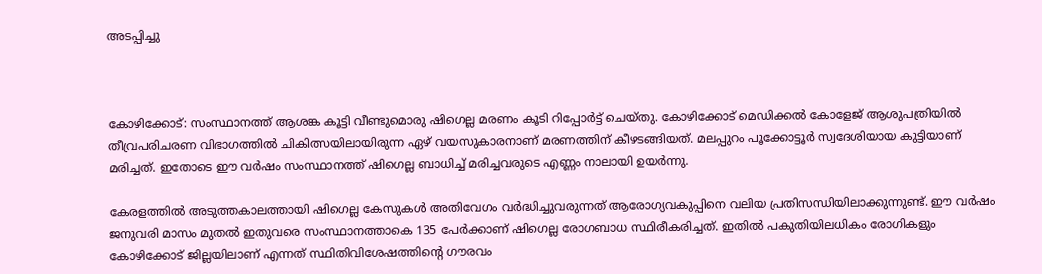അടപ്പിച്ചു



കോഴിക്കോട്: സംസ്ഥാനത്ത് ആശങ്ക കൂട്ടി വീണ്ടുമൊരു ഷിഗെല്ല മരണം കൂടി റിപ്പോര്‍ട്ട് ചെയ്തു. കോഴിക്കോട് മെഡിക്കല്‍ കോളേജ് ആശുപത്രിയില്‍ തീവ്രപരിചരണ വിഭാഗത്തില്‍ ചികിത്സയിലായിരുന്ന ഏഴ് വയസുകാരനാണ് മരണത്തിന് കീഴടങ്ങിയത്. മലപ്പുറം പൂക്കോട്ടൂര്‍ സ്വദേശിയായ കുട്ടിയാണ് മരിച്ചത്. ഇതോടെ ഈ വര്‍ഷം സംസ്ഥാനത്ത് ഷിഗെല്ല ബാധിച്ച് മരിച്ചവരുടെ എണ്ണം നാലായി ഉയര്‍ന്നു.

കേരളത്തില്‍ അടുത്തകാലത്തായി ഷിഗെല്ല കേസുകള്‍ അതിവേഗം വര്‍ദ്ധിച്ചുവരുന്നത് ആരോഗ്യവകുപ്പിനെ വലിയ പ്രതിസന്ധിയിലാക്കുന്നുണ്ട്. ഈ വര്‍ഷം ജനുവരി മാസം മുതല്‍ ഇതുവരെ സംസ്ഥാനത്താകെ 135 പേര്‍ക്കാണ് ഷിഗെല്ല രോഗബാധ സ്ഥിരീകരിച്ചത്. ഇതില്‍ പകുതിയിലധികം രോഗികളും കോഴിക്കോട് ജില്ലയിലാണ് എന്നത് സ്ഥിതിവിശേഷത്തിന്റെ ഗൗരവം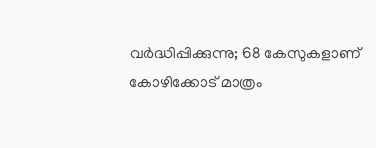വര്‍ദ്ധിപ്പിക്കുന്നു; 68 കേസുകളാണ് കോഴിക്കോട് മാത്രം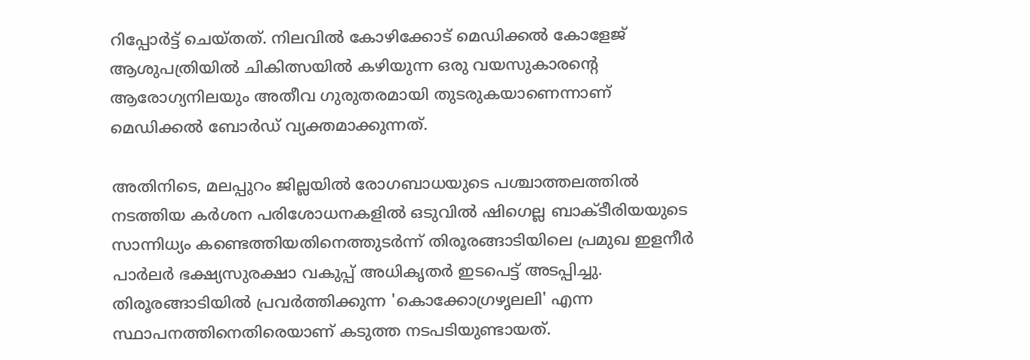റിപ്പോര്‍ട്ട് ചെയ്തത്. നിലവില്‍ കോഴിക്കോട് മെഡിക്കല്‍ കോളേജ് ആശുപത്രിയില്‍ ചികിത്സയില്‍ കഴിയുന്ന ഒരു വയസുകാരന്റെ ആരോഗ്യനിലയും അതീവ ഗുരുതരമായി തുടരുകയാണെന്നാണ് മെഡിക്കല്‍ ബോര്‍ഡ് വ്യക്തമാക്കുന്നത്.

അതിനിടെ, മലപ്പുറം ജില്ലയില്‍ രോഗബാധയുടെ പശ്ചാത്തലത്തില്‍ നടത്തിയ കര്‍ശന പരിശോധനകളില്‍ ഒടുവില്‍ ഷിഗെല്ല ബാക്ടീരിയയുടെ സാന്നിധ്യം കണ്ടെത്തിയതിനെത്തുടര്‍ന്ന് തിരൂരങ്ങാടിയിലെ പ്രമുഖ ഇളനീര്‍ പാര്‍ലര്‍ ഭക്ഷ്യസുരക്ഷാ വകുപ്പ് അധികൃതര്‍ ഇടപെട്ട് അടപ്പിച്ചു. തിരൂരങ്ങാടിയില്‍ പ്രവര്‍ത്തിക്കുന്ന 'കൊക്കോഗ്രഴൃലലി' എന്ന സ്ഥാപനത്തിനെതിരെയാണ് കടുത്ത നടപടിയുണ്ടായത്.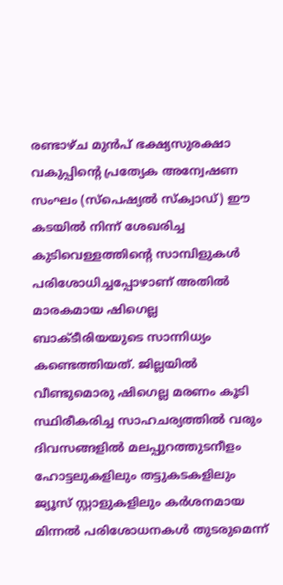രണ്ടാഴ്ച മുന്‍പ് ഭക്ഷ്യസുരക്ഷാ വകുപ്പിന്റെ പ്രത്യേക അന്വേഷണ സംഘം (സ്പെഷ്യല്‍ സ്‌ക്വാഡ്) ഈ കടയില്‍ നിന്ന് ശേഖരിച്ച കുടിവെള്ളത്തിന്റെ സാമ്പിളുകള്‍ പരിശോധിച്ചപ്പോഴാണ് അതില്‍ മാരകമായ ഷിഗെല്ല ബാക്ടീരിയയുടെ സാന്നിധ്യം കണ്ടെത്തിയത്. ജില്ലയില്‍ വീണ്ടുമൊരു ഷിഗെല്ല മരണം കൂടി സ്ഥിരീകരിച്ച സാഹചര്യത്തില്‍ വരും ദിവസങ്ങളില്‍ മലപ്പുറത്തുടനീളം ഹോട്ടലുകളിലും തട്ടുകടകളിലും ജ്യൂസ് സ്റ്റാളുകളിലും കര്‍ശനമായ മിന്നല്‍ പരിശോധനകള്‍ തുടരുമെന്ന്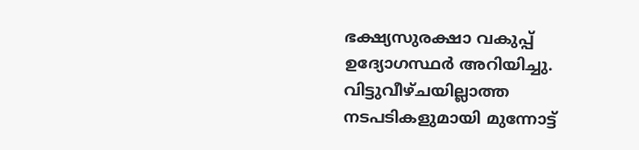ഭക്ഷ്യസുരക്ഷാ വകുപ്പ് ഉദ്യോഗസ്ഥര്‍ അറിയിച്ചു. വിട്ടുവീഴ്ചയില്ലാത്ത നടപടികളുമായി മുന്നോട്ട്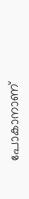പോകാനാണ്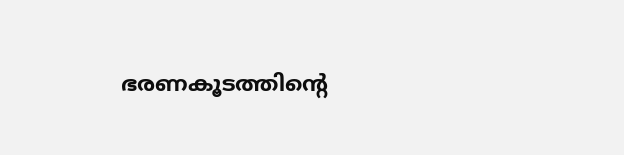ഭരണകൂടത്തിന്റെ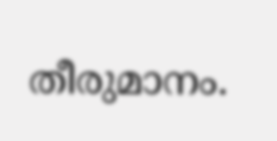തീരുമാനം.